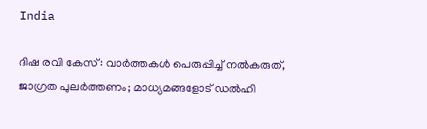India

ദിഷ രവി കേസ്: വാര്‍ത്തകള്‍ പെരുപ്പിച്ച് നല്‍കരുത്, ജാഗ്രത പുലര്‍ത്തണം; മാധ്യമങ്ങളോട് ഡല്‍ഹി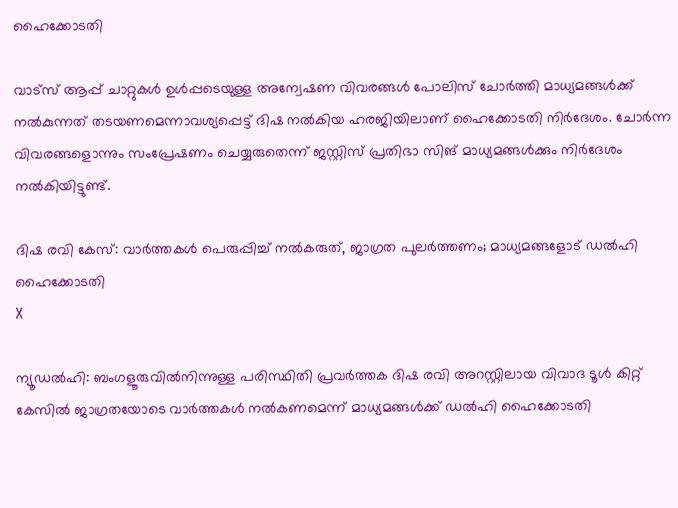ഹൈക്കോടതി

വാട്‌സ് ആപ്പ് ചാറ്റുകള്‍ ഉള്‍പ്പടെയുള്ള അന്വേഷണ വിവരങ്ങള്‍ പോലിസ് ചോര്‍ത്തി മാധ്യമങ്ങള്‍ക്ക് നല്‍കുന്നത് തടയണമെന്നാവശ്യപ്പെട്ട് ദിഷ നല്‍കിയ ഹരജിയിലാണ് ഹൈക്കോടതി നിര്‍ദേശം. ചോര്‍ന്ന വിവരങ്ങളൊന്നും സംപ്രേഷണം ചെയ്യരുതെന്ന് ജസ്റ്റിസ് പ്രതിഭാ സിങ് മാധ്യമങ്ങള്‍ക്കും നിര്‍ദേശം നല്‍കിയിട്ടുണ്ട്.

ദിഷ രവി കേസ്: വാര്‍ത്തകള്‍ പെരുപ്പിച്ച് നല്‍കരുത്, ജാഗ്രത പുലര്‍ത്തണം; മാധ്യമങ്ങളോട് ഡല്‍ഹി ഹൈക്കോടതി
X

ന്യൂഡല്‍ഹി: ബംഗളൂരുവില്‍നിന്നുള്ള പരിസ്ഥിതി പ്രവര്‍ത്തക ദിഷ രവി അറസ്റ്റിലായ വിവാദ ടൂള്‍ കിറ്റ് കേസില്‍ ജാഗ്രതയോടെ വാര്‍ത്തകള്‍ നല്‍കണമെന്ന് മാധ്യമങ്ങള്‍ക്ക് ഡല്‍ഹി ഹൈക്കോടതി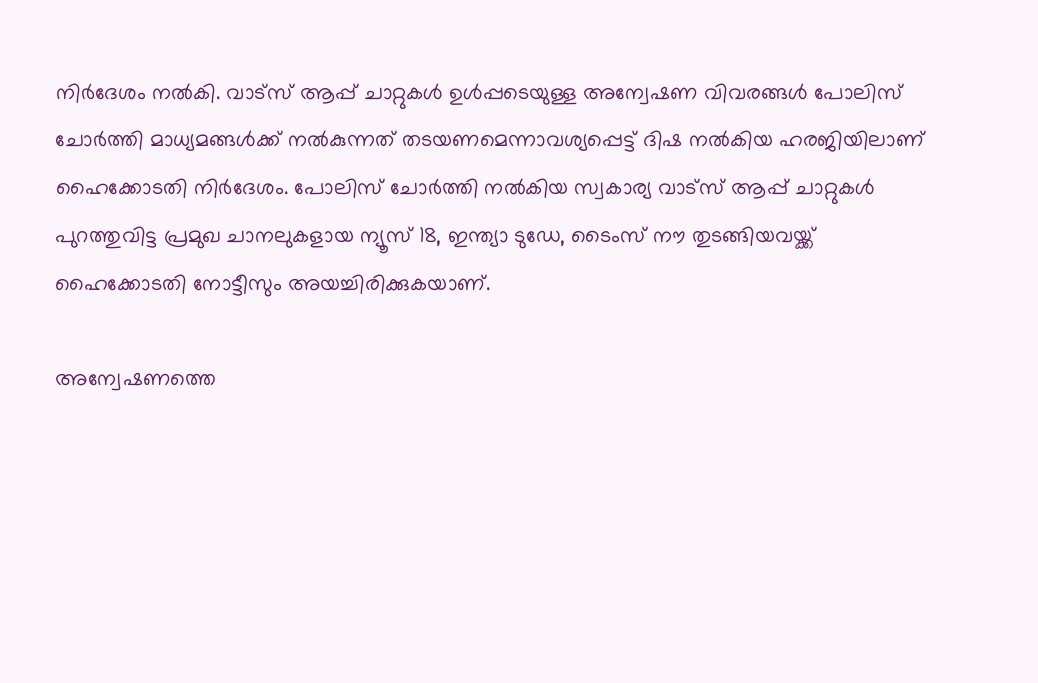നിര്‍ദേശം നല്‍കി. വാട്‌സ് ആപ്പ് ചാറ്റുകള്‍ ഉള്‍പ്പടെയുള്ള അന്വേഷണ വിവരങ്ങള്‍ പോലിസ് ചോര്‍ത്തി മാധ്യമങ്ങള്‍ക്ക് നല്‍കുന്നത് തടയണമെന്നാവശ്യപ്പെട്ട് ദിഷ നല്‍കിയ ഹരജിയിലാണ് ഹൈക്കോടതി നിര്‍ദേശം. പോലിസ് ചോര്‍ത്തി നല്‍കിയ സ്വകാര്യ വാട്‌സ് ആപ്പ് ചാറ്റുകള്‍ പുറത്തുവിട്ട പ്രമുഖ ചാനലുകളായ ന്യൂസ് 18, ഇന്ത്യാ ടുഡേ, ടൈംസ് നൗ തുടങ്ങിയവയ്ക്ക് ഹൈക്കോടതി നോട്ടീസും അയച്ചിരിക്കുകയാണ്.

അന്വേഷണത്തെ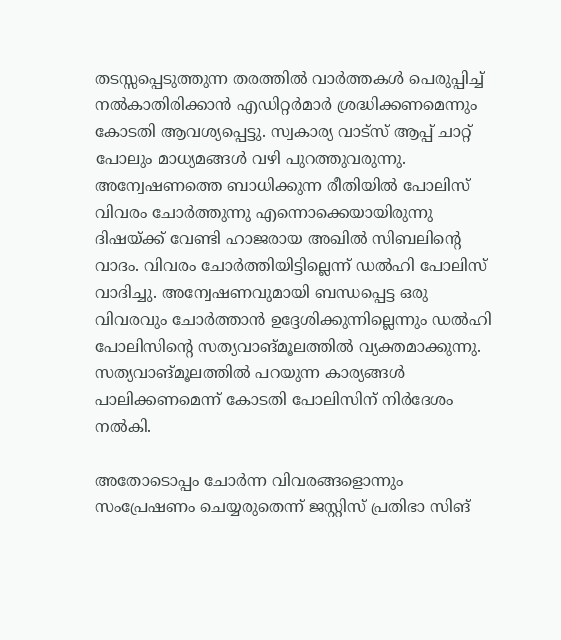തടസ്സപ്പെടുത്തുന്ന തരത്തില്‍ വാര്‍ത്തകള്‍ പെരുപ്പിച്ച് നല്‍കാതിരിക്കാന്‍ എഡിറ്റര്‍മാര്‍ ശ്രദ്ധിക്കണമെന്നും കോടതി ആവശ്യപ്പെട്ടു. സ്വകാര്യ വാട്‌സ് ആപ്പ് ചാറ്റ് പോലും മാധ്യമങ്ങള്‍ വഴി പുറത്തുവരുന്നു. അന്വേഷണത്തെ ബാധിക്കുന്ന രീതിയില്‍ പോലിസ് വിവരം ചോര്‍ത്തുന്നു എന്നൊക്കെയായിരുന്നു ദിഷയ്ക്ക് വേണ്ടി ഹാജരായ അഖില്‍ സിബലിന്റെ വാദം. വിവരം ചോര്‍ത്തിയിട്ടില്ലെന്ന് ഡല്‍ഹി പോലിസ് വാദിച്ചു. അന്വേഷണവുമായി ബന്ധപ്പെട്ട ഒരു വിവരവും ചോര്‍ത്താന്‍ ഉദ്ദേശിക്കുന്നില്ലെന്നും ഡല്‍ഹി പോലിസിന്റെ സത്യവാങ്മൂലത്തില്‍ വ്യക്തമാക്കുന്നു. സത്യവാങ്മൂലത്തില്‍ പറയുന്ന കാര്യങ്ങള്‍ പാലിക്കണമെന്ന് കോടതി പോലിസിന് നിര്‍ദേശം നല്‍കി.

അതോടൊപ്പം ചോര്‍ന്ന വിവരങ്ങളൊന്നും സംപ്രേഷണം ചെയ്യരുതെന്ന് ജസ്റ്റിസ് പ്രതിഭാ സിങ്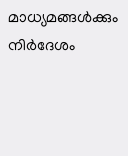മാധ്യമങ്ങള്‍ക്കും നിര്‍ദേശം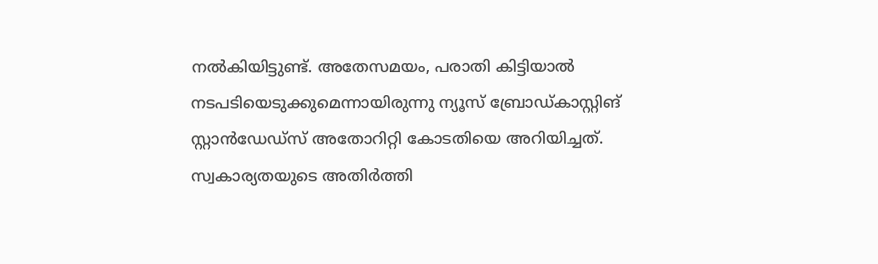നല്‍കിയിട്ടുണ്ട്. അതേസമയം, പരാതി കിട്ടിയാല്‍ നടപടിയെടുക്കുമെന്നായിരുന്നു ന്യൂസ് ബ്രോഡ്കാസ്റ്റിങ് സ്റ്റാന്‍ഡേഡ്‌സ് അതോറിറ്റി കോടതിയെ അറിയിച്ചത്. സ്വകാര്യതയുടെ അതിര്‍ത്തി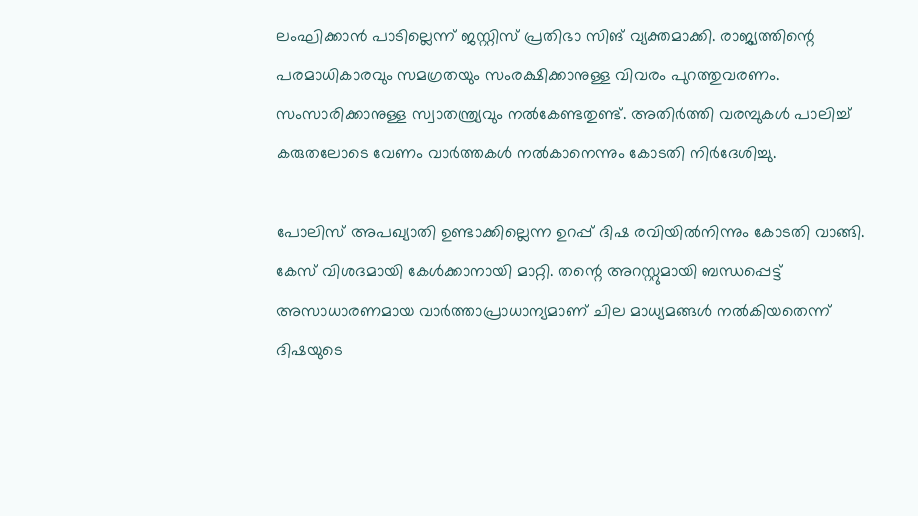ലംഘിക്കാന്‍ പാടില്ലെന്ന് ജസ്റ്റിസ് പ്രതിഭാ സിങ് വ്യക്തമാക്കി. രാജ്യത്തിന്റെ പരമാധികാരവും സമഗ്രതയും സംരക്ഷിക്കാനുള്ള വിവരം പുറത്തുവരണം. സംസാരിക്കാനുള്ള സ്വാതന്ത്ര്യവും നല്‍കേണ്ടതുണ്ട്. അതിര്‍ത്തി വരമ്പുകള്‍ പാലിച്ച് കരുതലോടെ വേണം വാര്‍ത്തകള്‍ നല്‍കാനെന്നും കോടതി നിര്‍ദേശിച്ചു.

പോലിസ് അപഖ്യാതി ഉണ്ടാക്കില്ലെന്ന ഉറപ്പ് ദിഷ രവിയില്‍നിന്നും കോടതി വാങ്ങി. കേസ് വിശദമായി കേള്‍ക്കാനായി മാറ്റി. തന്റെ അറസ്റ്റുമായി ബന്ധപ്പെട്ട് അസാധാരണമായ വാര്‍ത്താപ്രാധാന്യമാണ് ചില മാധ്യമങ്ങള്‍ നല്‍കിയതെന്ന് ദിഷയുടെ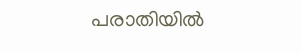പരാതിയില്‍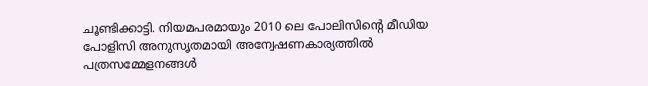ചൂണ്ടിക്കാട്ടി. നിയമപരമായും 2010 ലെ പോലിസിന്റെ മീഡിയ പോളിസി അനുസൃതമായി അന്വേഷണകാര്യത്തില്‍ പത്രസമ്മേളനങ്ങള്‍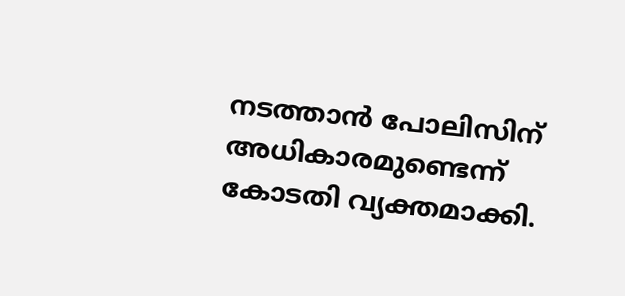നടത്താന്‍ പോലിസിന് അധികാരമുണ്ടെന്ന് കോടതി വ്യക്തമാക്കി.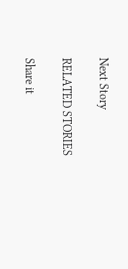Next Story

RELATED STORIES

Share it